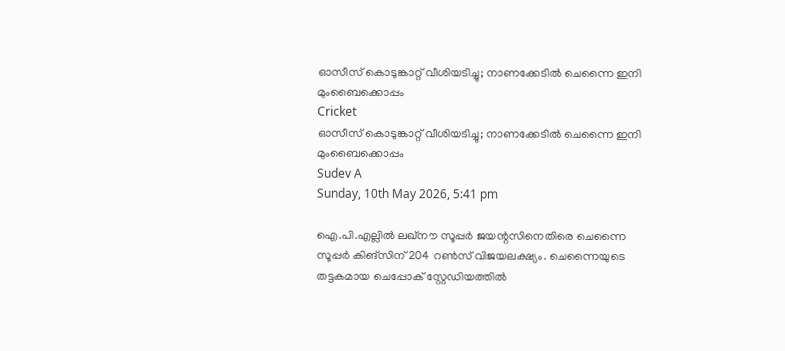ഓസീസ് കൊടുങ്കാറ്റ് വീശിയടിച്ചു; നാണക്കേടില്‍ ചെന്നൈ ഇനി മുംബൈക്കൊപ്പം
Cricket
ഓസീസ് കൊടുങ്കാറ്റ് വീശിയടിച്ചു; നാണക്കേടില്‍ ചെന്നൈ ഇനി മുംബൈക്കൊപ്പം
Sudev A
Sunday, 10th May 2026, 5:41 pm

ഐ.പി.എല്ലില്‍ ലഖ്നൗ സൂപ്പര്‍ ജയന്റസിനെതിരെ ചെന്നൈ സൂപ്പര്‍ കിങ്‌സിന് 204 റണ്‍സ് വിജയലക്ഷ്യം. ചെന്നൈയുടെ തട്ടകമായ ചെപ്പോക് സ്റ്റേഡിയത്തില്‍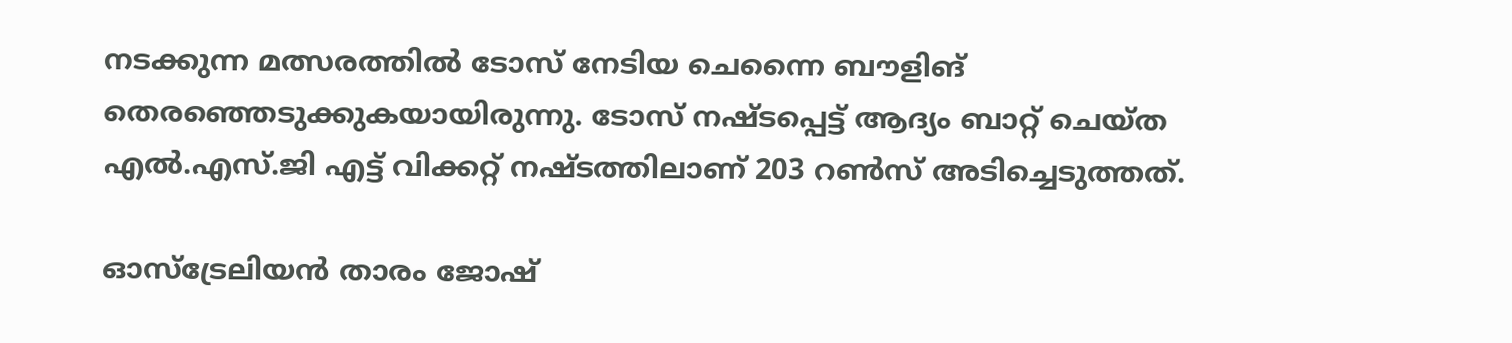നടക്കുന്ന മത്സരത്തില്‍ ടോസ് നേടിയ ചെന്നൈ ബൗളിങ് തെരഞ്ഞെടുക്കുകയായിരുന്നു. ടോസ് നഷ്ടപ്പെട്ട് ആദ്യം ബാറ്റ് ചെയ്ത എല്‍.എസ്.ജി എട്ട് വിക്കറ്റ് നഷ്ടത്തിലാണ് 203 റണ്‍സ് അടിച്ചെടുത്തത്.

ഓസ്ട്രേലിയന്‍ താരം ജോഷ്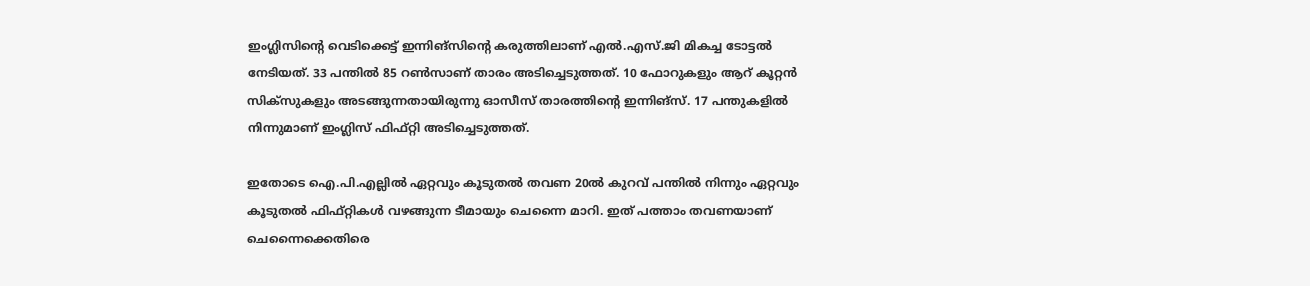ഇംഗ്ലിസിന്റെ വെടിക്കെട്ട് ഇന്നിങ്‌സിന്റെ കരുത്തിലാണ് എല്‍.എസ്.ജി മികച്ച ടോട്ടല്‍ നേടിയത്. 33 പന്തില്‍ 85 റണ്‍സാണ് താരം അടിച്ചെടുത്തത്. 10 ഫോറുകളും ആറ് കൂറ്റന്‍ സിക്‌സുകളും അടങ്ങുന്നതായിരുന്നു ഓസീസ് താരത്തിന്റെ ഇന്നിങ്സ്. 17 പന്തുകളില്‍ നിന്നുമാണ് ഇംഗ്ലിസ് ഫിഫ്റ്റി അടിച്ചെടുത്തത്.

ഇതോടെ ഐ.പി.എല്ലില്‍ ഏറ്റവും കൂടുതല്‍ തവണ 20ല്‍ കുറവ് പന്തില്‍ നിന്നും ഏറ്റവും കൂടുതല്‍ ഫിഫ്റ്റികള്‍ വഴങ്ങുന്ന ടീമായും ചെന്നൈ മാറി. ഇത് പത്താം തവണയാണ് ചെന്നൈക്കെതിരെ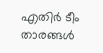എതിര്‍ ടീം താരങ്ങള്‍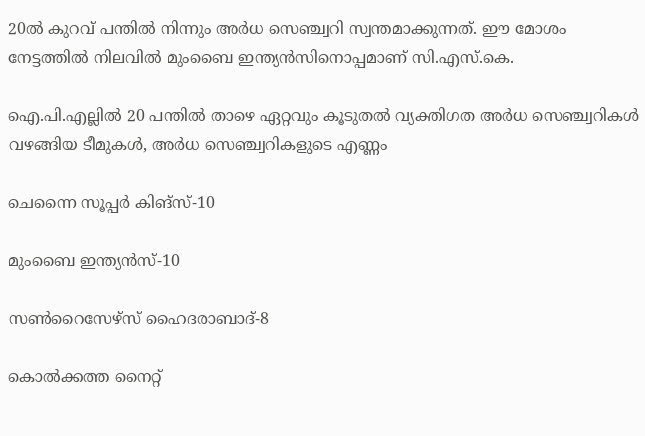20ല്‍ കുറവ് പന്തില്‍ നിന്നും അര്‍ധ സെഞ്ച്വറി സ്വന്തമാക്കുന്നത്. ഈ മോശം നേട്ടത്തില്‍ നിലവില്‍ മുംബൈ ഇന്ത്യന്‍സിനൊപ്പമാണ് സി.എസ്.കെ.

ഐ.പി.എല്ലില്‍ 20 പന്തില്‍ താഴെ ഏറ്റവും കൂടുതല്‍ വ്യക്തിഗത അര്‍ധ സെഞ്ച്വറികള്‍ വഴങ്ങിയ ടീമുകള്‍, അര്‍ധ സെഞ്ച്വറികളുടെ എണ്ണം

ചെന്നൈ സൂപ്പര്‍ കിങ്സ്-10

മുംബൈ ഇന്ത്യന്‍സ്-10

സണ്‍റൈസേഴ്സ് ഹൈദരാബാദ്-8

കൊല്‍ക്കത്ത നൈറ്റ്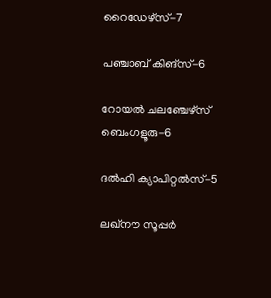റൈഡേഴ്സ്-7

പഞ്ചാബ് കിങ്സ്-6

റോയല്‍ ചലഞ്ചേഴ്സ് ബെംഗളൂരു-6

ദല്‍ഹി ക്യാപിറ്റല്‍സ്-5

ലഖ്നൗ സൂപ്പര്‍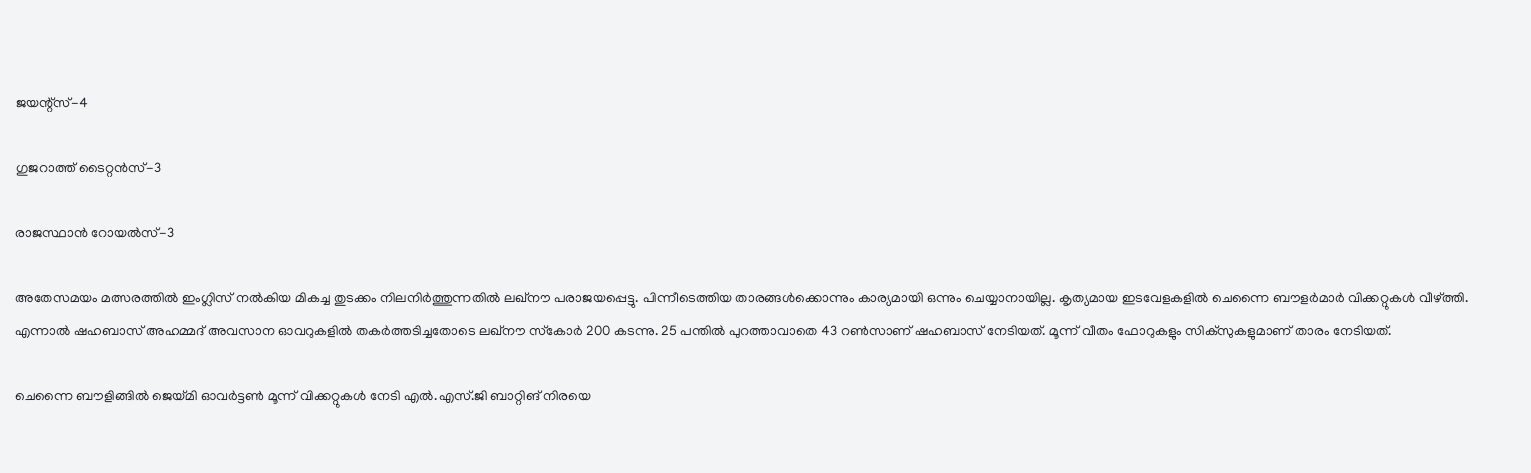ജയന്റ്‌സ്-4

ഗുജറാത്ത് ടൈറ്റന്‍സ്-3

രാജസ്ഥാന്‍ റോയല്‍സ്-3

അതേസമയം മത്സരത്തില്‍ ഇംഗ്ലിസ് നല്‍കിയ മികച്ച തുടക്കം നിലനിര്‍ത്തുന്നതില്‍ ലഖ്നൗ പരാജയപ്പെട്ടു. പിന്നീടെത്തിയ താരങ്ങള്‍ക്കൊന്നും കാര്യമായി ഒന്നും ചെയ്യാനായില്ല. കൃത്യമായ ഇടവേളകളില്‍ ചെന്നൈ ബൗളര്‍മാര്‍ വിക്കറ്റുകള്‍ വീഴ്ത്തി. എന്നാല്‍ ഷഹബാസ് അഹമ്മദ് അവസാന ഓവറുകളില്‍ തകര്‍ത്തടിച്ചതോടെ ലഖ്നൗ സ്‌കോര്‍ 200 കടന്നു. 25 പന്തില്‍ പുറത്താവാതെ 43 റണ്‍സാണ് ഷഹബാസ് നേടിയത്. മൂന്ന് വീതം ഫോറുകളും സിക്‌സുകളുമാണ് താരം നേടിയത്.

ചെന്നൈ ബൗളിങ്ങില്‍ ജെയ്മി ഓവര്‍ട്ടണ്‍ മൂന്ന് വിക്കറ്റുകള്‍ നേടി എല്‍.എസ്.ജി ബാറ്റിങ് നിരയെ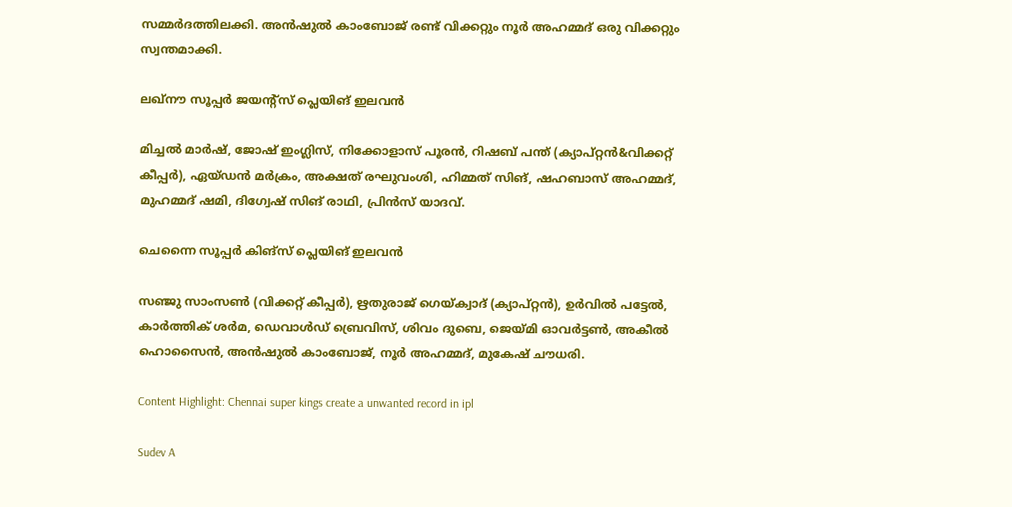സമ്മര്‍ദത്തിലക്കി. അന്‍ഷുല്‍ കാംബോജ് രണ്ട് വിക്കറ്റും നൂര്‍ അഹമ്മദ് ഒരു വിക്കറ്റും സ്വന്തമാക്കി.

ലഖ്നൗ സൂപ്പര്‍ ജയന്റ്‌സ് പ്ലെയിങ് ഇലവന്‍

മിച്ചല്‍ മാര്‍ഷ്, ജോഷ് ഇംഗ്ലിസ്, നിക്കോളാസ് പൂരന്‍, റിഷബ് പന്ത് (ക്യാപ്റ്റന്‍&വിക്കറ്റ് കീപ്പര്‍), ഏയ്ഡന്‍ മര്‍ക്രം, അക്ഷത് രഘുവംശി, ഹിമ്മത് സിങ്, ഷഹബാസ് അഹമ്മദ്, മുഹമ്മദ് ഷമി, ദിഗ്വേഷ് സിങ് രാഥി, പ്രിന്‍സ് യാദവ്.

ചെന്നൈ സൂപ്പര്‍ കിങ്സ് പ്ലെയിങ് ഇലവന്‍

സഞ്ജു സാംസണ്‍ (വിക്കറ്റ് കീപ്പര്‍), ഋതുരാജ് ഗെയ്ക്വാദ് (ക്യാപ്റ്റന്‍), ഉര്‍വില്‍ പട്ടേല്‍, കാര്‍ത്തിക് ശര്‍മ, ഡെവാള്‍ഡ് ബ്രെവിസ്, ശിവം ദുബെ, ജെയ്മി ഓവര്‍ട്ടണ്‍, അകീല്‍ ഹൊസൈന്‍, അന്‍ഷുല്‍ കാംബോജ്, നൂര്‍ അഹമ്മദ്, മുകേഷ് ചൗധരി.

Content Highlight: Chennai super kings create a unwanted record in ipl

Sudev A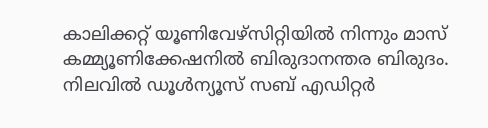കാലിക്കറ്റ് യൂണിവേഴ്‌സിറ്റിയില്‍ നിന്നും മാസ് കമ്മ്യൂണിക്കേഷനില്‍ ബിരുദാനന്തര ബിരുദം. നിലവില്‍ ഡൂള്‍ന്യൂസ് സബ് എഡിറ്റര്‍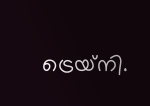ട്രെയ്‌നി.